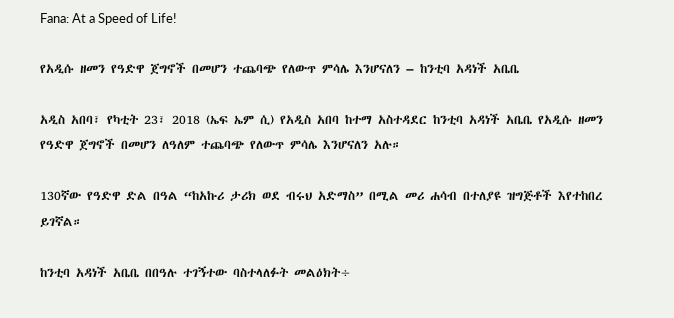Fana: At a Speed of Life!

የአዲሱ ዘመን የዓድዋ ጀግኖች በመሆን ተጨባጭ የለውጥ ምሳሌ እንሆናለን – ከንቲባ አዳነች አቤቤ

አዲስ አበባ፣ የካቲት 23፣ 2018 (ኤፍ ኤም ሲ) የአዲስ አበባ ከተማ አስተዳደር ከንቲባ አዳነች አቤቤ የአዲሱ ዘመን የዓድዋ ጀግኖች በመሆን ለዓለም ተጨባጭ የለውጥ ምሳሌ እንሆናለን አሉ።

130ኛው የዓድዋ ድል በዓል “ከአኩሪ ታሪክ ወደ ብሩህ አድማስ” በሚል መሪ ሐሳብ በተለያዩ ዝግጅቶች እየተከበረ ይገኛል።

ከንቲባ አዳነች አቤቤ በበዓሉ ተገኝተው ባስተላለፉት መልዕክት÷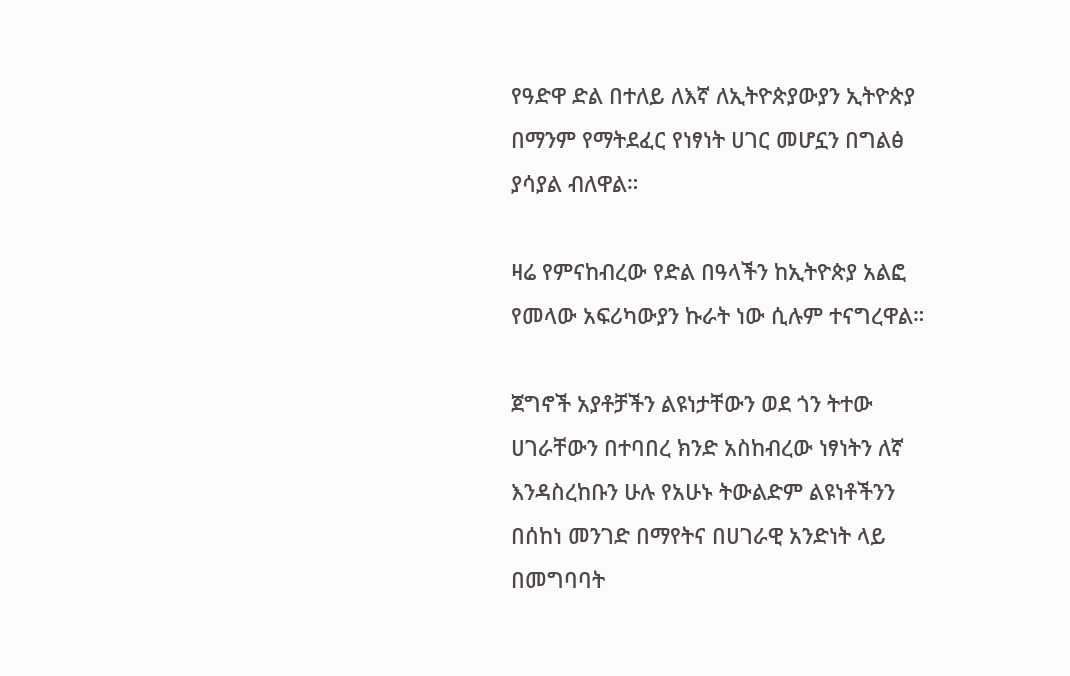የዓድዋ ድል በተለይ ለእኛ ለኢትዮጵያውያን ኢትዮጵያ በማንም የማትደፈር የነፃነት ሀገር መሆኗን በግልፅ ያሳያል ብለዋል።

ዛሬ የምናከብረው የድል በዓላችን ከኢትዮጵያ አልፎ የመላው አፍሪካውያን ኩራት ነው ሲሉም ተናግረዋል።

ጀግኖች አያቶቻችን ልዩነታቸውን ወደ ጎን ትተው ሀገራቸውን በተባበረ ክንድ አስከብረው ነፃነትን ለኛ እንዳስረከቡን ሁሉ የአሁኑ ትውልድም ልዩነቶችንን በሰከነ መንገድ በማየትና በሀገራዊ አንድነት ላይ በመግባባት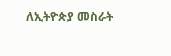ለኢትዮጵያ መስራት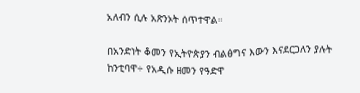አለብን ሲሉ አጽንኦት ሰጥተዋል።

በአንድነት ቆመን የኢትዮጵያን ብልፅግና እውን እናደርጋለን ያሉት ከንቲባዋ÷ የአዲሱ ዘመን የዓድዋ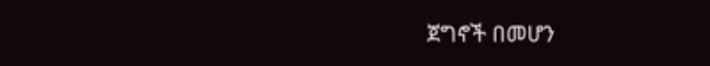ጀግኖች በመሆን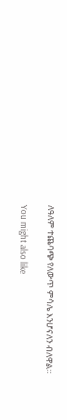ለዓለም ተጨባጭ የለውጥ ምሳሌ እንሆናለን ብለዋል።

You might also like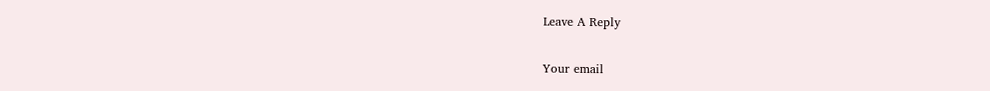Leave A Reply

Your email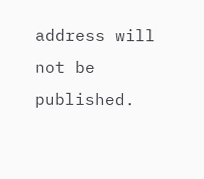address will not be published.